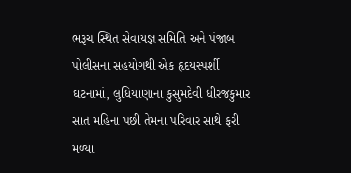ભરૂચ સ્થિત સેવાયજ્ઞ સમિતિ અને પંજાબ પોલીસના સહયોગથી એક હૃદયસ્પર્શી ઘટનામાં, લુધિયાણાના કુસુમદેવી ધીરજકુમાર સાત મહિના પછી તેમના પરિવાર સાથે ફરી મળ્યા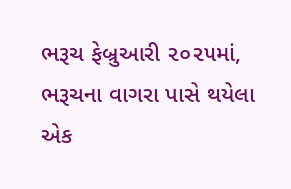ભરૂચ ફેબ્રુઆરી ૨૦૨૫માં, ભરૂચના વાગરા પાસે થયેલા એક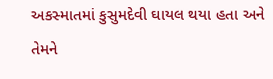અકસ્માતમાં કુસુમદેવી ઘાયલ થયા હતા અને તેમને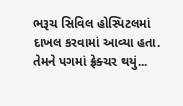ભરૂચ સિવિલ હોસ્પિટલમાં દાખલ કરવામાં આવ્યા હતા. તેમને પગમાં ફ્રેક્ચર થયું...